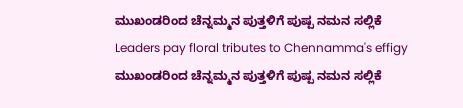ಮುಖಂಡರಿಂದ ಚೆನ್ನಮ್ಮನ ಪುತ್ತಳಿಗೆ ಪುಷ್ಪ ನಮನ ಸಲ್ಲಿಕೆ
Leaders pay floral tributes to Chennamma's effigy
ಮುಖಂಡರಿಂದ ಚೆನ್ನಮ್ಮನ ಪುತ್ತಳಿಗೆ ಪುಷ್ಪ ನಮನ ಸಲ್ಲಿಕೆ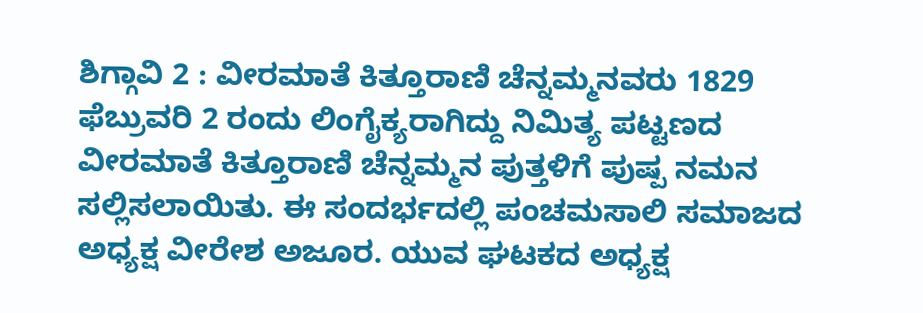ಶಿಗ್ಗಾವಿ 2 : ವೀರಮಾತೆ ಕಿತ್ತೂರಾಣಿ ಚೆನ್ನಮ್ಮನವರು 1829 ಫೆಬ್ರುವರಿ 2 ರಂದು ಲಿಂಗೈಕ್ಯರಾಗಿದ್ದು ನಿಮಿತ್ಯ ಪಟ್ಟಣದ ವೀರಮಾತೆ ಕಿತ್ತೂರಾಣಿ ಚೆನ್ನಮ್ಮನ ಪುತ್ತಳಿಗೆ ಪುಷ್ಪ ನಮನ ಸಲ್ಲಿಸಲಾಯಿತು. ಈ ಸಂದರ್ಭದಲ್ಲಿ ಪಂಚಮಸಾಲಿ ಸಮಾಜದ ಅಧ್ಯಕ್ಷ ವೀರೇಶ ಅಜೂರ. ಯುವ ಘಟಕದ ಅಧ್ಯಕ್ಷ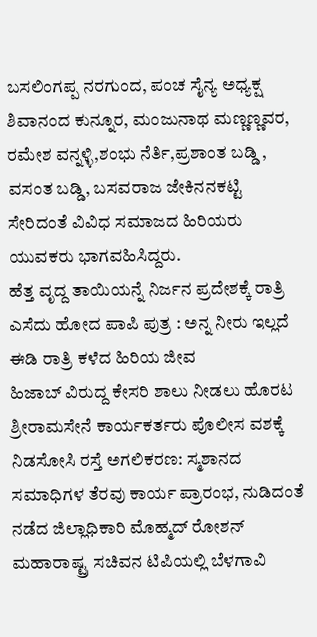ಬಸಲಿಂಗಪ್ಪ ನರಗುಂದ, ಪಂಚ ಸೈನ್ಯ ಅಧ್ಯಕ್ಷ ಶಿವಾನಂದ ಕುನ್ನೂರ, ಮಂಜುನಾಥ ಮಣ್ಣಣ್ಣವರ, ರಮೇಶ ವನ್ನಳ್ಳಿ,ಶಂಭು ನೆರ್ತಿ,ಪ್ರಶಾಂತ ಬಡ್ಡಿ , ವಸಂತ ಬಡ್ಡಿ, ಬಸವರಾಜ ಜೇಕಿನನಕಟ್ಟಿ ಸೇರಿದಂತೆ ವಿವಿಧ ಸಮಾಜದ ಹಿರಿಯರು ಯುವಕರು ಭಾಗವಹಿಸಿದ್ದರು.
ಹೆತ್ತ ವೃದ್ದ ತಾಯಿಯನ್ನೆ ನಿರ್ಜನ ಪ್ರದೇಶಕ್ಕೆ ರಾತ್ರಿ ಎಸೆದು ಹೋದ ಪಾಪಿ ಪುತ್ರ : ಅನ್ನ ನೀರು ಇಲ್ಲದೆ ಈಡಿ ರಾತ್ರಿ ಕಳೆದ ಹಿರಿಯ ಜೀವ
ಹಿಜಾಬ್ ವಿರುದ್ದ ಕೇಸರಿ ಶಾಲು ನೀಡಲು ಹೊರಟ ಶ್ರೀರಾಮಸೇನೆ ಕಾರ್ಯಕರ್ತರು ಪೊಲೀಸ ವಶಕ್ಕೆ
ನಿಡಸೋಸಿ ರಸ್ತೆ ಅಗಲಿಕರಣ: ಸ್ಮಶಾನದ ಸಮಾಧಿಗಳ ತೆರವು ಕಾರ್ಯ ಪ್ರಾರಂಭ, ನುಡಿದಂತೆ ನಡೆದ ಜಿಲ್ಲಾಧಿಕಾರಿ ಮೊಹ್ಮದ್ ರೋಶನ್
ಮಹಾರಾಷ್ಟ್ರ ಸಚಿವನ ಟಿಪಿಯಲ್ಲಿ ಬೆಳಗಾವಿ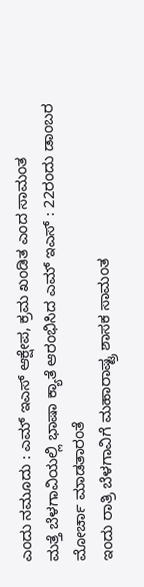ಎಂದು ನಮೂದು : ಎಮ್ ಇಎಸ್ ಆಕ್ಷೇಪ, ಕ್ರಮ ಖಂಡಿತ ಎಂದ ಸಾಮಂತ
ಮತ್ತೆ ಬೆಳಗಾವಿಯಲ್ಲಿ ಭಾಷಾ ಕ್ಯಾತೆ ಆರಂಭಿಸಿದ ಎಮ್ ಇಎಸ್ : 22ರಂದು ಡಾಂಬರ ಮೋರ್ಚಾ ಮಾಡತಾರಂತೆ
ಇಂದು ರಾತ್ರಿ ಬೆಳಗಾವಿಗೆ ಮಹಾರಾಷ್ಟ್ರ ಶಾಸಕ ಸಾಮಂತ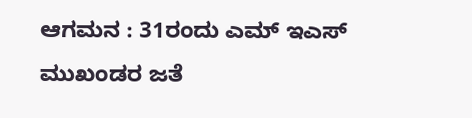ಆಗಮನ : 31ರಂದು ಎಮ್ ಇಎಸ್ ಮುಖಂಡರ ಜತೆ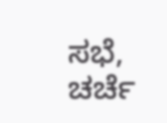ಸಭೆ, ಚರ್ಚೆ